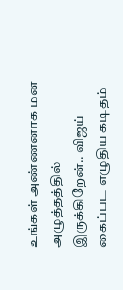உங்கள் அண்ணனாக மன அழுத்தத்தில் இருக்கிறேன்.. விஜய் கைப்பட எழுதிய கடிதம்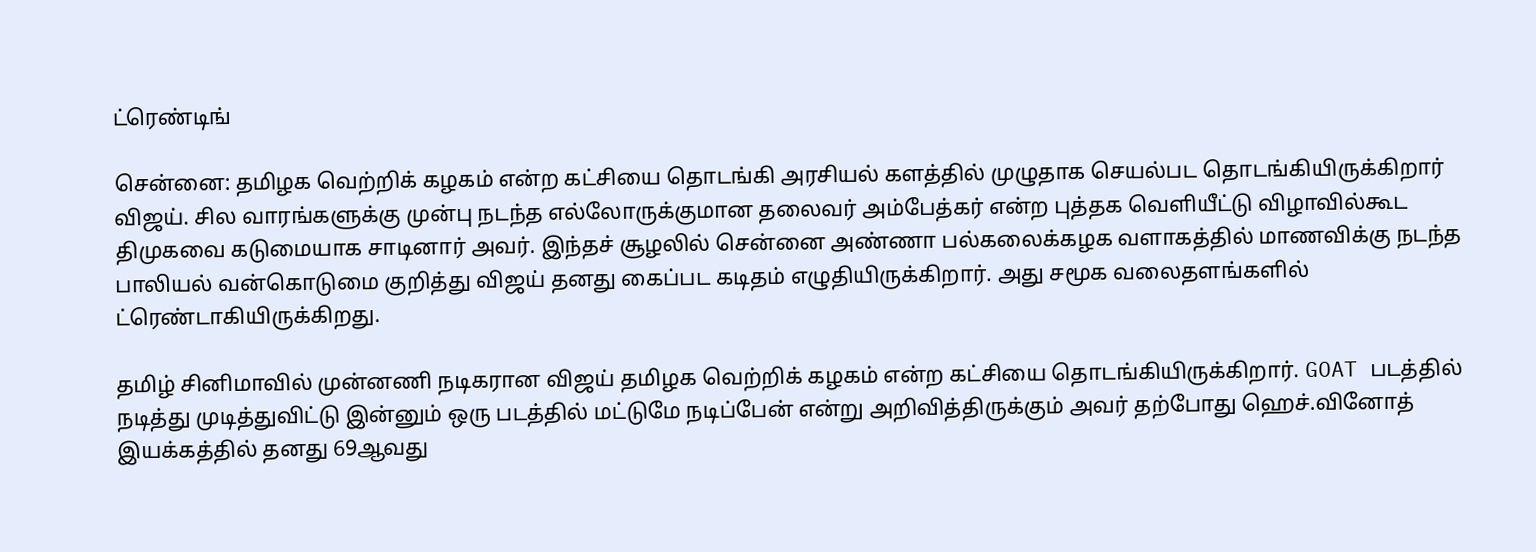ட்ரெண்டிங்

சென்னை: தமிழக வெற்றிக் கழகம் என்ற கட்சியை தொடங்கி அரசியல் களத்தில் முழுதாக செயல்பட தொடங்கியிருக்கிறார் விஜய். சில வாரங்களுக்கு முன்பு நடந்த எல்லோருக்குமான தலைவர் அம்பேத்கர் என்ற புத்தக வெளியீட்டு விழாவில்கூட திமுகவை கடுமையாக சாடினார் அவர். இந்தச் சூழலில் சென்னை அண்ணா பல்கலைக்கழக வளாகத்தில் மாணவிக்கு நடந்த பாலியல் வன்கொடுமை குறித்து விஜய் தனது கைப்பட கடிதம் எழுதியிருக்கிறார். அது சமூக வலைதளங்களில் ட்ரெண்டாகியிருக்கிறது.

தமிழ் சினிமாவில் முன்னணி நடிகரான விஜய் தமிழக வெற்றிக் கழகம் என்ற கட்சியை தொடங்கியிருக்கிறார். GOAT படத்தில் நடித்து முடித்துவிட்டு இன்னும் ஒரு படத்தில் மட்டுமே நடிப்பேன் என்று அறிவித்திருக்கும் அவர் தற்போது ஹெச்.வினோத் இயக்கத்தில் தனது 69ஆவது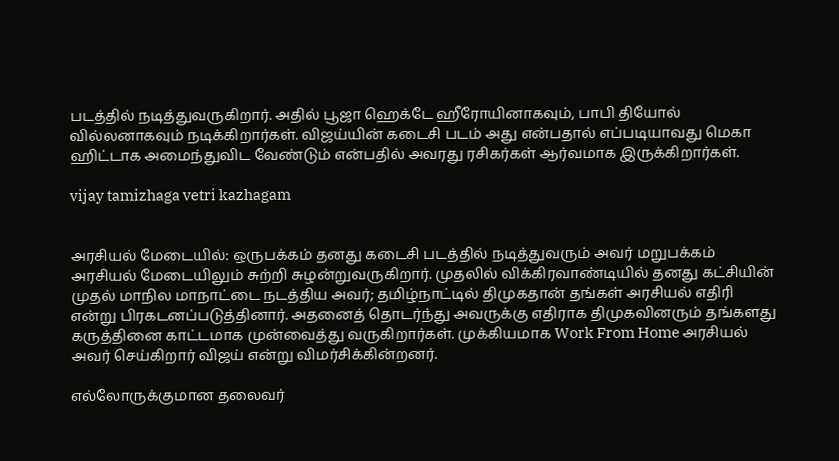படத்தில் நடித்துவருகிறார். அதில் பூஜா ஹெக்டே ஹீரோயினாகவும், பாபி தியோல் வில்லனாகவும் நடிக்கிறார்கள். விஜய்யின் கடைசி படம் அது என்பதால் எப்படியாவது மெகா ஹிட்டாக அமைந்துவிட வேண்டும் என்பதில் அவரது ரசிகர்கள் ஆர்வமாக இருக்கிறார்கள்.

vijay tamizhaga vetri kazhagam


அரசியல் மேடையில்: ஒருபக்கம் தனது கடைசி படத்தில் நடித்துவரும் அவர் மறுபக்கம் அரசியல் மேடையிலும் சுற்றி சுழன்றுவருகிறார். முதலில் விக்கிரவாண்டியில் தனது கட்சியின் முதல் மாநில மாநாட்டை நடத்திய அவர்; தமிழ்நாட்டில் திமுகதான் தங்கள் அரசியல் எதிரி என்று பிரகடனப்படுத்தினார். அதனைத் தொடர்ந்து அவருக்கு எதிராக திமுகவினரும் தங்களது கருத்தினை காட்டமாக முன்வைத்து வருகிறார்கள். முக்கியமாக Work From Home அரசியல் அவர் செய்கிறார் விஜய் என்று விமர்சிக்கின்றனர்.

எல்லோருக்குமான தலைவர்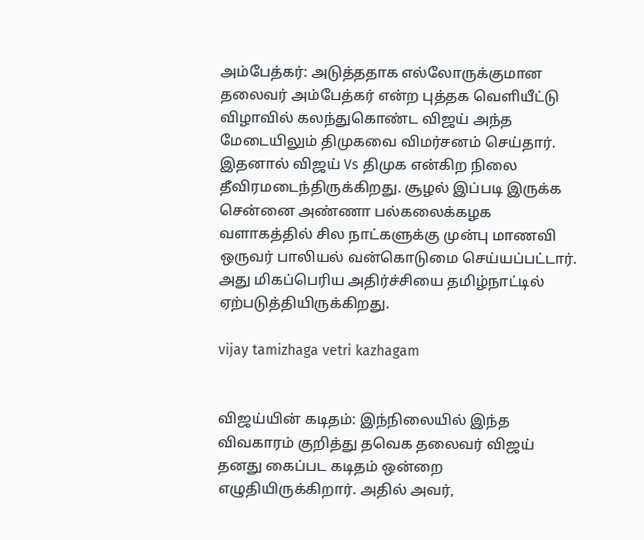அம்பேத்கர்: அடுத்ததாக எல்லோருக்குமான தலைவர் அம்பேத்கர் என்ற புத்தக வெளியீட்டு விழாவில் கலந்துகொண்ட விஜய் அந்த மேடையிலும் திமுகவை விமர்சனம் செய்தார். இதனால் விஜய் Vs திமுக என்கிற நிலை தீவிரமடைந்திருக்கிறது. சூழல் இப்படி இருக்க சென்னை அண்ணா பல்கலைக்கழக வளாகத்தில் சில நாட்களுக்கு முன்பு மாணவி ஒருவர் பாலியல் வன்கொடுமை செய்யப்பட்டார். அது மிகப்பெரிய அதிர்ச்சியை தமிழ்நாட்டில் ஏற்படுத்தியிருக்கிறது.

vijay tamizhaga vetri kazhagam


விஜய்யின் கடிதம்: இந்நிலையில் இந்த விவகாரம் குறித்து தவெக தலைவர் விஜய் தனது கைப்பட கடிதம் ஒன்றை எழுதியிருக்கிறார். அதில் அவர்,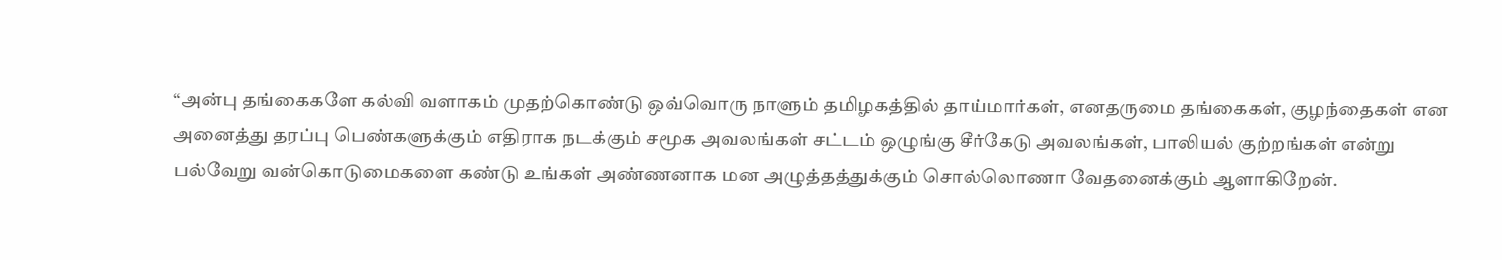“அன்பு தங்கைகளே கல்வி வளாகம் முதற்கொண்டு ஒவ்வொரு நாளும் தமிழகத்தில் தாய்மார்கள், எனதருமை தங்கைகள், குழந்தைகள் என அனைத்து தரப்பு பெண்களுக்கும் எதிராக நடக்கும் சமூக அவலங்கள் சட்டம் ஒழுங்கு சீர்கேடு அவலங்கள், பாலியல் குற்றங்கள் என்று பல்வேறு வன்கொடுமைகளை கண்டு உங்கள் அண்ணனாக மன அழுத்தத்துக்கும் சொல்லொணா வேதனைக்கும் ஆளாகிறேன்.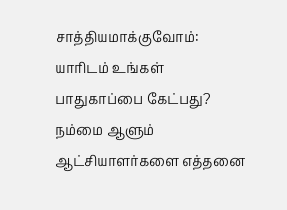சாத்தியமாக்குவோம்: யாரிடம் உங்கள் பாதுகாப்பை கேட்பது? நம்மை ஆளும் ஆட்சியாளர்களை எத்தனை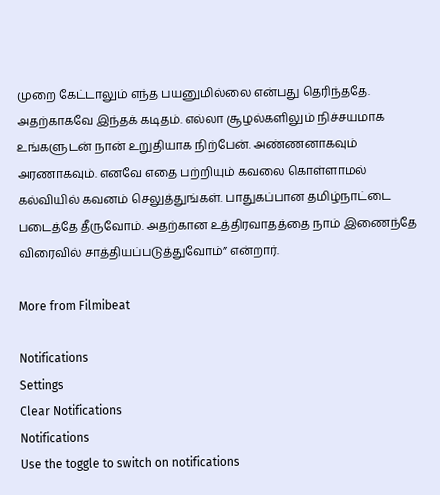முறை கேட்டாலும் எந்த பயனுமில்லை என்பது தெரிந்ததே. அதற்காகவே இந்தக் கடிதம். எல்லா சூழல்களிலும் நிச்சயமாக உங்களுடன் நான் உறுதியாக நிற்பேன். அண்ணனாகவும் அரணாகவும். எனவே எதை பற்றியும் கவலை கொள்ளாமல் கல்வியில் கவனம் செலுத்துங்கள். பாதுகப்பான தமிழ்நாட்டை படைத்தே தீருவோம். அதற்கான உத்திரவாதத்தை நாம் இணைந்தே விரைவில் சாத்தியப்படுத்துவோம்” என்றார்.

More from Filmibeat

Notifications
Settings
Clear Notifications
Notifications
Use the toggle to switch on notifications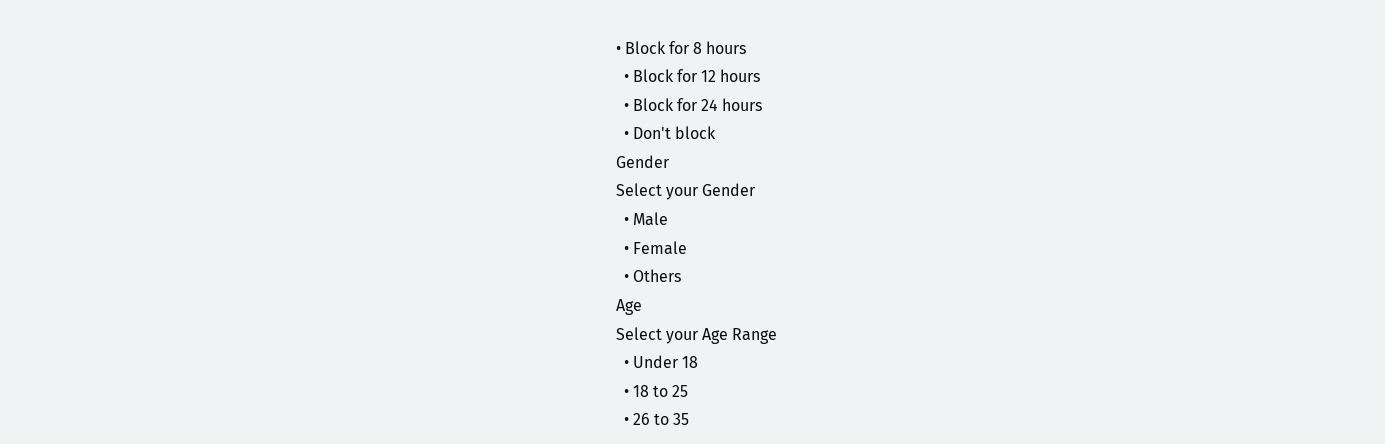• Block for 8 hours
  • Block for 12 hours
  • Block for 24 hours
  • Don't block
Gender
Select your Gender
  • Male
  • Female
  • Others
Age
Select your Age Range
  • Under 18
  • 18 to 25
  • 26 to 35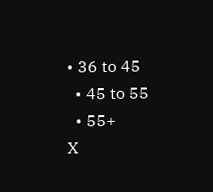• 36 to 45
  • 45 to 55
  • 55+
X